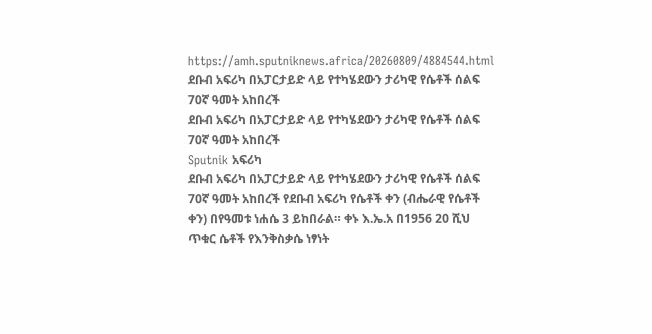https://amh.sputniknews.africa/20260809/4884544.html
ደቡብ አፍሪካ በአፓርታይድ ላይ የተካሄደውን ታሪካዊ የሴቶች ሰልፍ 70ኛ ዓመት አከበረች
ደቡብ አፍሪካ በአፓርታይድ ላይ የተካሄደውን ታሪካዊ የሴቶች ሰልፍ 70ኛ ዓመት አከበረች
Sputnik አፍሪካ
ደቡብ አፍሪካ በአፓርታይድ ላይ የተካሄደውን ታሪካዊ የሴቶች ሰልፍ 70ኛ ዓመት አከበረች የደቡብ አፍሪካ የሴቶች ቀን (ብሔራዊ የሴቶች ቀን) በየዓመቱ ነሐሴ 3 ይከበራል። ቀኑ እ.ኤ.አ በ1956 20 ሺህ ጥቁር ሴቶች የእንቅስቃሴ ነፃነት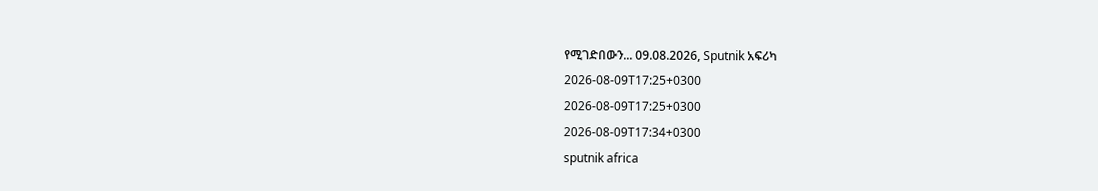የሚገድበውን... 09.08.2026, Sputnik አፍሪካ
2026-08-09T17:25+0300
2026-08-09T17:25+0300
2026-08-09T17:34+0300
sputnik africa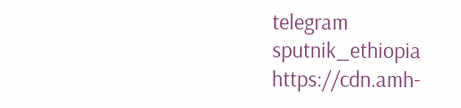telegram sputnik_ethiopia
https://cdn.amh-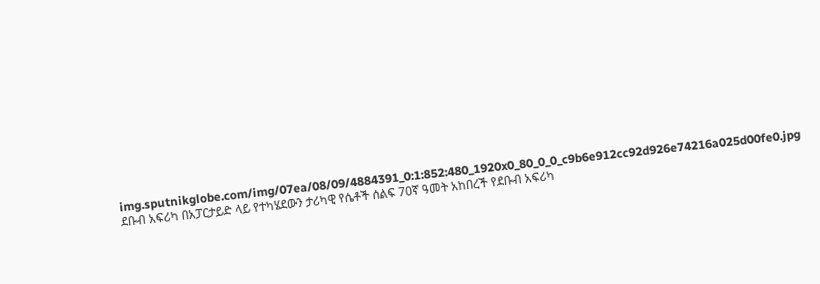img.sputnikglobe.com/img/07ea/08/09/4884391_0:1:852:480_1920x0_80_0_0_c9b6e912cc92d926e74216a025d00fe0.jpg
ደቡብ አፍሪካ በአፓርታይድ ላይ የተካሄደውን ታሪካዊ የሴቶች ሰልፍ 70ኛ ዓመት አከበረች የደቡብ አፍሪካ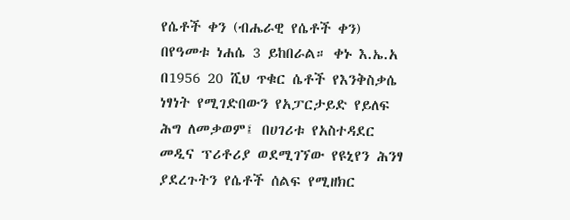የሴቶች ቀን (ብሔራዊ የሴቶች ቀን) በየዓመቱ ነሐሴ 3 ይከበራል። ቀኑ እ.ኤ.አ በ1956 20 ሺህ ጥቁር ሴቶች የእንቅስቃሴ ነፃነት የሚገድበውን የአፓርታይድ የይለፍ ሕግ ለመቃወም፤ በሀገሪቱ የአስተዳደር መዲና ፕሪቶሪያ ወደሚገኘው የዩኒየን ሕንፃ ያደረጉትን የሴቶች ሰልፍ የሚዘክር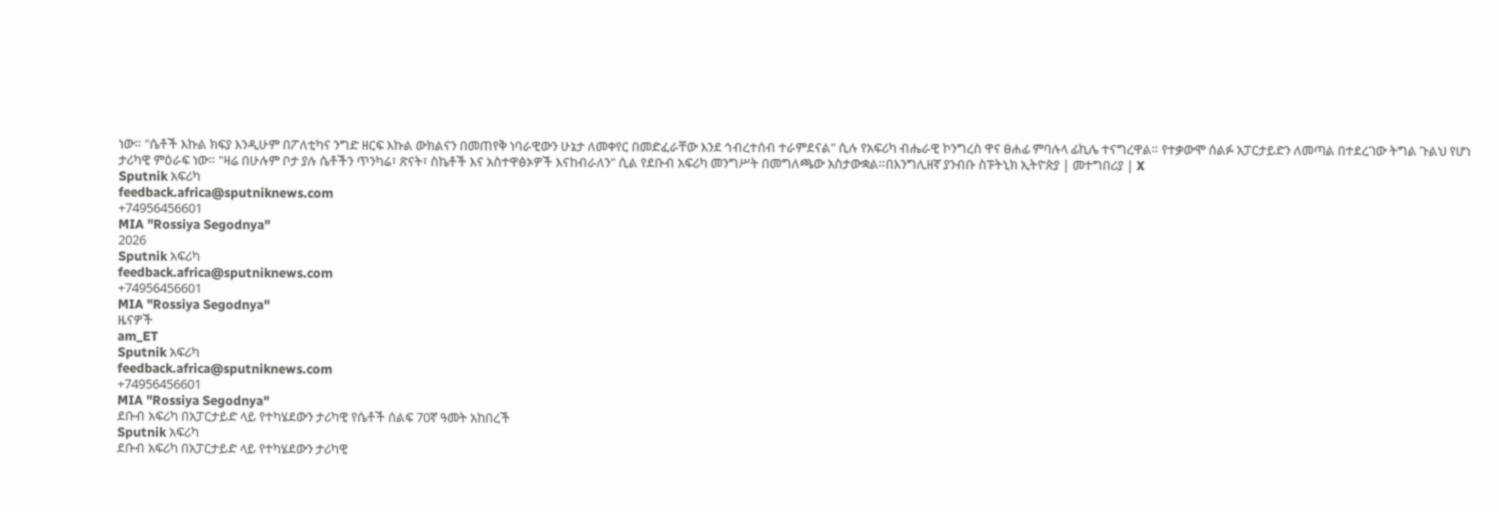ነው። "ሴቶች እኩል ክፍያ እንዲሁም በፖለቲካና ንግድ ዘርፍ እኩል ውክልናን በመጠየቅ ነባራዊውን ሁኔታ ለመቀየር በመድፈራቸው እንደ ኅብረተሰብ ተራምደናል" ሲሉ የአፍሪካ ብሔራዊ ኮንግረስ ዋና ፀሐፊ ምባሉላ ፊኪሌ ተናግረዋል። የተቃውሞ ሰልፉ አፓርታይድን ለመጣል በተደረገው ትግል ጉልህ የሆነ ታሪካዊ ምዕራፍ ነው። "ዛሬ በሁሉም ቦታ ያሉ ሴቶችን ጥንካሬ፣ ጽናት፣ ስኬቶች እና አስተዋፅኦዎች እናከብራለን" ሲል የደቡብ አፍሪካ መንግሥት በመግለጫው አስታውቋል።በእንግሊዘኛ ያንብቡ ስፑትኒክ ኢትዮጵያ | መተግበሪያ | X
Sputnik አፍሪካ
feedback.africa@sputniknews.com
+74956456601
MIA "Rossiya Segodnya"
2026
Sputnik አፍሪካ
feedback.africa@sputniknews.com
+74956456601
MIA "Rossiya Segodnya"
ዜናዎች
am_ET
Sputnik አፍሪካ
feedback.africa@sputniknews.com
+74956456601
MIA "Rossiya Segodnya"
ደቡብ አፍሪካ በአፓርታይድ ላይ የተካሄደውን ታሪካዊ የሴቶች ሰልፍ 70ኛ ዓመት አከበረች
Sputnik አፍሪካ
ደቡብ አፍሪካ በአፓርታይድ ላይ የተካሄደውን ታሪካዊ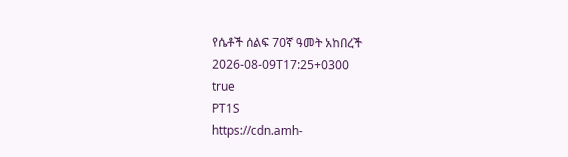የሴቶች ሰልፍ 70ኛ ዓመት አከበረች
2026-08-09T17:25+0300
true
PT1S
https://cdn.amh-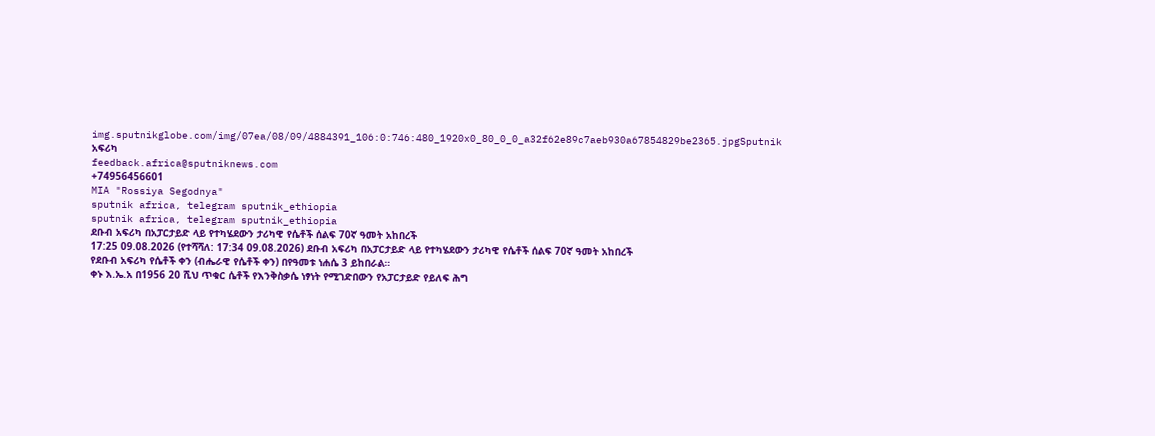img.sputnikglobe.com/img/07ea/08/09/4884391_106:0:746:480_1920x0_80_0_0_a32f62e89c7aeb930a67854829be2365.jpgSputnik አፍሪካ
feedback.africa@sputniknews.com
+74956456601
MIA "Rossiya Segodnya"
sputnik africa, telegram sputnik_ethiopia
sputnik africa, telegram sputnik_ethiopia
ደቡብ አፍሪካ በአፓርታይድ ላይ የተካሄደውን ታሪካዊ የሴቶች ሰልፍ 70ኛ ዓመት አከበረች
17:25 09.08.2026 (የተሻሻለ: 17:34 09.08.2026) ደቡብ አፍሪካ በአፓርታይድ ላይ የተካሄደውን ታሪካዊ የሴቶች ሰልፍ 70ኛ ዓመት አከበረች
የደቡብ አፍሪካ የሴቶች ቀን (ብሔራዊ የሴቶች ቀን) በየዓመቱ ነሐሴ 3 ይከበራል።
ቀኑ እ.ኤ.አ በ1956 20 ሺህ ጥቁር ሴቶች የእንቅስቃሴ ነፃነት የሚገድበውን የአፓርታይድ የይለፍ ሕግ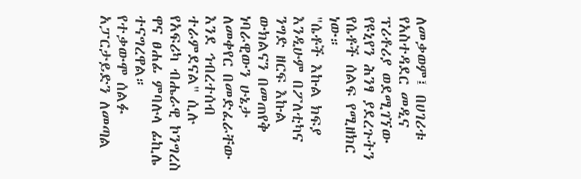ለመቃወም፤ በሀገሪቱ የአስተዳደር መዲና ፕሪቶሪያ ወደሚገኘው የዩኒየን ሕንፃ ያደረጉትን የሴቶች ሰልፍ የሚዘክር ነው።
"ሴቶች እኩል ክፍያ እንዲሁም በፖለቲካና ንግድ ዘርፍ እኩል ውክልናን በመጠየቅ ነባራዊውን ሁኔታ ለመቀየር በመድፈራቸው እንደ ኅብረተሰብ ተራምደናል" ሲሉ የአፍሪካ ብሔራዊ ኮንግረስ ዋና ፀሐፊ ምባሉላ ፊኪሌ ተናግረዋል።
የተቃውሞ ሰልፉ አፓርታይድን ለመጣል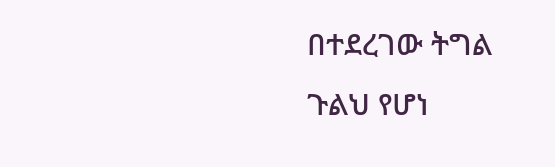በተደረገው ትግል ጉልህ የሆነ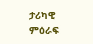ታሪካዊ ምዕራፍ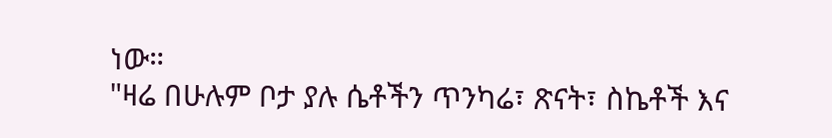ነው።
"ዛሬ በሁሉም ቦታ ያሉ ሴቶችን ጥንካሬ፣ ጽናት፣ ስኬቶች እና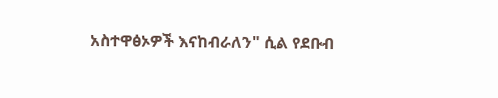አስተዋፅኦዎች እናከብራለን" ሲል የደቡብ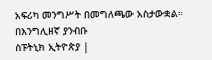አፍሪካ መንግሥት በመግለጫው አስታውቋል።
በእንግሊዘኛ ያንብቡ
ስፑትኒክ ኢትዮጵያ |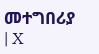መተግበሪያ | X